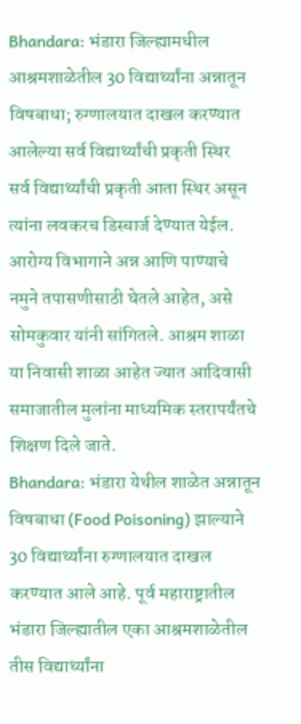Bhandara: भंडारा जिल्ह्यामधील आश्रमशाळेतील 30 विद्यार्थ्यांना अन्नातून विषबाधा; रुग्णालयात दाखल करण्यात आलेल्या सर्व विद्यार्थ्यांची प्रकृती स्थिर
सर्व विद्यार्थ्यांची प्रकृती आता स्थिर असून त्यांना लवकरच डिस्चार्ज देण्यात येईल. आरोग्य विभागाने अन्न आणि पाण्याचे नमुने तपासणीसाठी घेतले आहेत, असे सोमकुवार यांनी सांगितले. आश्रम शाळा या निवासी शाळा आहेत ज्यात आदिवासी समाजातील मुलांना माध्यमिक स्तरापर्यंतचे शिक्षण दिले जाते.
Bhandara: भंडारा येथील शाळेत अन्नातून विषबाधा (Food Poisoning) झाल्याने 30 विद्यार्थ्यांना रुग्णालयात दाखल करण्यात आले आहे. पूर्व महाराष्ट्रातील भंडारा जिल्ह्यातील एका आश्रमशाळेतील तीस विद्यार्थ्यांना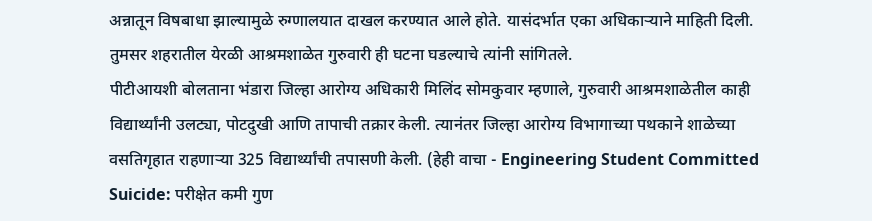अन्नातून विषबाधा झाल्यामुळे रुग्णालयात दाखल करण्यात आले होते. यासंदर्भात एका अधिकाऱ्याने माहिती दिली. तुमसर शहरातील येरळी आश्रमशाळेत गुरुवारी ही घटना घडल्याचे त्यांनी सांगितले.
पीटीआयशी बोलताना भंडारा जिल्हा आरोग्य अधिकारी मिलिंद सोमकुवार म्हणाले, गुरुवारी आश्रमशाळेतील काही विद्यार्थ्यांनी उलट्या, पोटदुखी आणि तापाची तक्रार केली. त्यानंतर जिल्हा आरोग्य विभागाच्या पथकाने शाळेच्या वसतिगृहात राहणाऱ्या 325 विद्यार्थ्यांची तपासणी केली. (हेही वाचा - Engineering Student Committed Suicide: परीक्षेत कमी गुण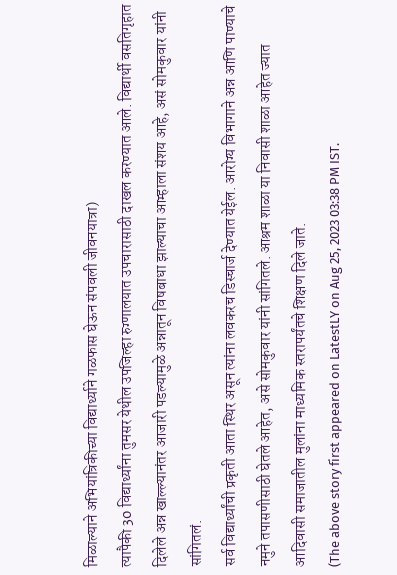मिळाल्याने अभियांत्रिकीच्या विद्यार्थ्याने गळफास घेऊन संपवली जीवनयात्रा)
त्यापैकी 30 विद्यार्थ्यांना तुमसर येथील उपजिल्हा रुग्णालयात उपचारासाठी दाखल करण्यात आले. विद्यार्थी वसतिगृहात दिलेले अन्न खाल्ल्यानंतर आजारी पडल्यामुळे अन्नातून विषबाधा झाल्याचा आम्हाला संशय आहे, असं सोमकुवार यांनी सांगितलं.
सर्व विद्यार्थ्यांची प्रकृती आता स्थिर असून त्यांना लवकरच डिस्चार्ज देण्यात येईल. आरोग्य विभागाने अन्न आणि पाण्याचे नमुने तपासणीसाठी घेतले आहेत, असे सोमकुवार यांनी सांगितले. आश्रम शाळा या निवासी शाळा आहेत ज्यात आदिवासी समाजातील मुलांना माध्यमिक स्तरापर्यंतचे शिक्षण दिले जाते.
(The above story first appeared on LatestLY on Aug 25, 2023 03:38 PM IST.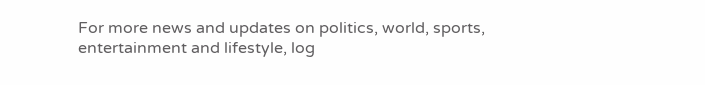For more news and updates on politics, world, sports, entertainment and lifestyle, log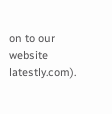on to our website latestly.com).